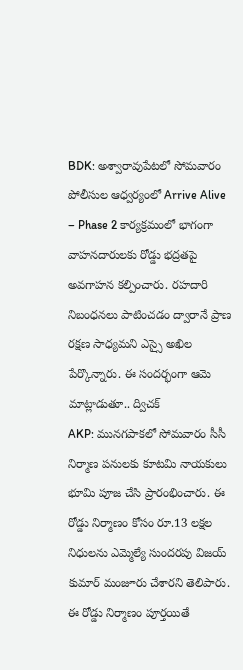BDK: అశ్వారావుపేటలో సోమవారం పోలీసుల ఆధ్వర్యంలో Arrive Alive – Phase 2 కార్యక్రమంలో భాగంగా వాహనదారులకు రోడ్డు భద్రతపై అవగాహన కల్పించారు. రహదారి నిబంధనలు పాటించడం ద్వారానే ప్రాణ రక్షణ సాధ్యమని ఎస్సై అఖిల పేర్కొన్నారు. ఈ సందర్భంగా ఆమె మాట్లాడుతూ.. ద్విచక్
AKP: మునగపాకలో సోమవారం సీసీ నిర్మాణ పనులకు కూటమి నాయకులు భూమి పూజ చేసి ప్రారంభించారు. ఈ రోడ్డు నిర్మాణం కోసం రూ.13 లక్షల నిధులను ఎమ్మెల్యే సుందరపు విజయ్ కుమార్ మంజూరు చేశారని తెలిపారు. ఈ రోడ్డు నిర్మాణం పూర్తయితే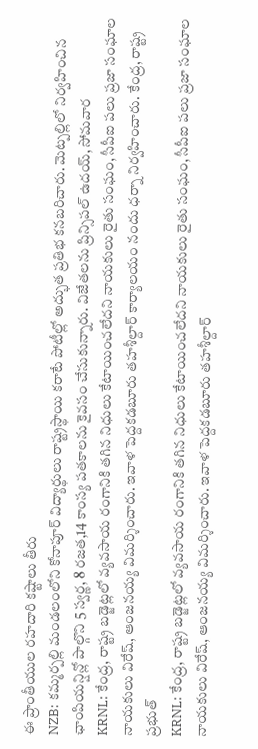ఈ ప్రాంతీయుల రహదారి కష్టాలు తీరు
NZB: కమ్మర్పల్లి మండలంలోని కోనాపూర్ విద్యార్థులు రాష్ట్రస్థాయి కరాటే పోటీల్లో అద్భుత ప్రతిభ కనబరిచారు. మెట్పల్లిలో నిర్వహించిన ఛాంపియన్షిన్లో పాల్గొని 5 స్వర్ణ, 8 రజత,14 కాంస్య పతకాలను కైవసం చేసుకున్నారు. విజేతలను ప్రిన్సిపల్ ఉదయ్, సోమవార
KRNL: కేంద్ర, రాష్ట్ర బడ్జెట్లలో వ్యవసాయ రంగానికి తగిన నిధులు కేటాయించలేదని నాయకులు రైతు సంఘం, సీపీఐ పలు ప్రజా సంఘాల నాయకులు విరేష్, ఆంజనయ్య విమర్శించారు. ఇవాళ పెద్దకడబూరు తహశీల్దార్ కార్యాలయం నందు ధర్నా నిర్వహించారు. కేంద్ర, రాష్ట్ర ప్రభుత్
KRNL: కేంద్ర, రాష్ట్ర బడ్జెట్లలో వ్యవసాయ రంగానికి తగిన నిధులు కేటాయించలేదని నాయకులు రైతు సంఘం, సీపీఐ పలు ప్రజా సంఘాల నాయకులు విరేష్, ఆంజనయ్య విమర్శించారు. ఇవాళ పెద్దకడబూరు తహశీల్దార్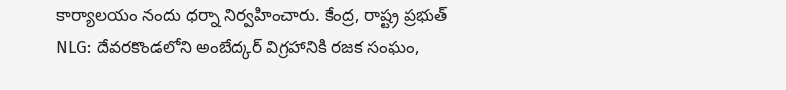కార్యాలయం నందు ధర్నా నిర్వహించారు. కేంద్ర, రాష్ట్ర ప్రభుత్
NLG: దేవరకొండలోని అంబేద్కర్ విగ్రహానికి రజక సంఘం,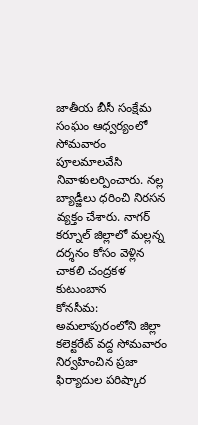జాతీయ బీసీ సంక్షేమ సంఘం ఆధ్వర్యంలో సోమవారం పూలమాలవేసి నివాళులర్పించారు. నల్ల బ్యాడ్జీలు ధరించి నిరసన వ్యక్తం చేశారు. నాగర్ కర్నూల్ జిల్లాలో మల్లన్న దర్శనం కోసం వెళ్లిన చాకలి చంద్రకళ కుటుంబాన
కోనసీమ: అమలాపురంలోని జిల్లా కలెక్టరేట్ వద్ద సోమవారం నిర్వహించిన ప్రజా ఫిర్యాదుల పరిష్కార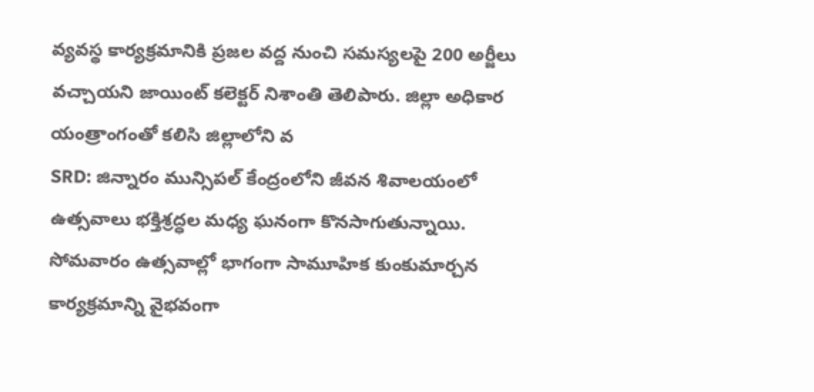వ్యవస్థ కార్యక్రమానికి ప్రజల వద్ద నుంచి సమస్యలపై 200 అర్జీలు వచ్చాయని జాయింట్ కలెక్టర్ నిశాంతి తెలిపారు. జిల్లా అధికార యంత్రాంగంతో కలిసి జిల్లాలోని వ
SRD: జిన్నారం మున్సిపల్ కేంద్రంలోని జీవన శివాలయంలో ఉత్సవాలు భక్తిశ్రద్ధల మధ్య ఘనంగా కొనసాగుతున్నాయి. సోమవారం ఉత్సవాల్లో భాగంగా సామూహిక కుంకుమార్చన కార్యక్రమాన్ని వైభవంగా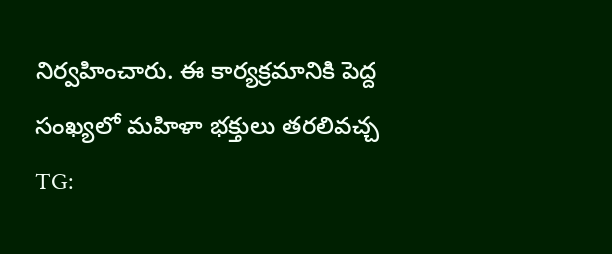నిర్వహించారు. ఈ కార్యక్రమానికి పెద్ద సంఖ్యలో మహిళా భక్తులు తరలివచ్చ
TG: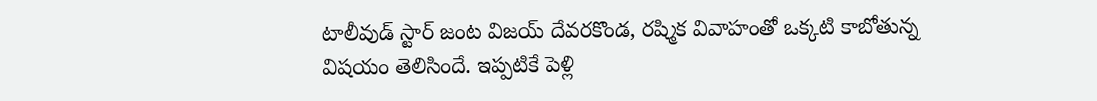టాలీవుడ్ స్టార్ జంట విజయ్ దేవరకొండ, రష్మిక వివాహంతో ఒక్కటి కాబోతున్న విషయం తెలిసిందే. ఇప్పటికే పెళ్లి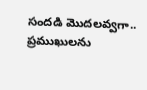సందడి మొదలవ్వగా.. ప్రముఖులను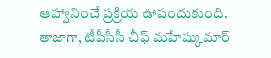ఆహ్వానించే ప్రక్రియ ఊపందుకుంది. తాజాగా, టీపీసీసీ చీఫ్ మహేష్కుమార్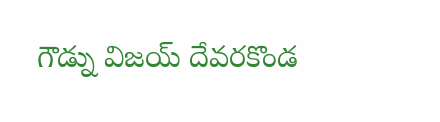గౌడ్ను విజయ్ దేవరకొండ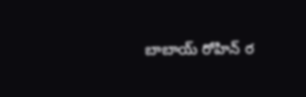బాబాయ్ రోహిన్ ర